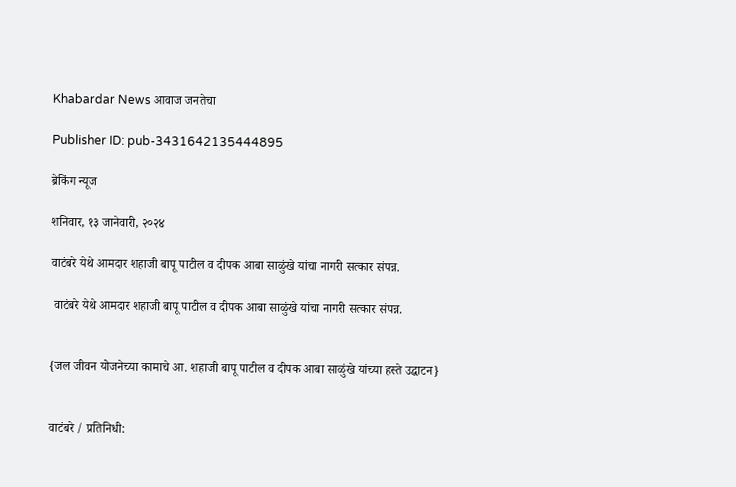Khabardar News आवाज जनतेचा

Publisher ID: pub-3431642135444895

ब्रेकिंग न्यूज

शनिवार, १३ जानेवारी, २०२४

वाटंबरे येथे आमदार शहाजी बापू पाटील व दीपक आबा साळुंखे यांचा नागरी सत्कार संपन्न.

 वाटंबरे येथे आमदार शहाजी बापू पाटील व दीपक आबा साळुंखे यांचा नागरी सत्कार संपन्न.


{जल जीवन योजनेच्या कामाचे आ. शहाजी बापू पाटील व दीपक आबा साळुंखे यांच्या हस्ते उद्घाटन}


वाटंबरे / प्रतिनिधी: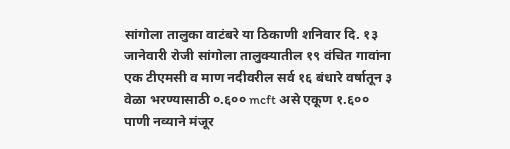सांगोला तालुका वाटंबरे या ठिकाणी शनिवार दि. १३ जानेवारी रोजी सांगोला तालुक्यातील १९ वंचित गावांना एक टीएमसी व माण नदीवरील सर्व १६ बंधारे वर्षातून ३ वेळा भरण्यासाठी ०.६०० mcft असे एकूण १.६००  पाणी नव्याने मंजूर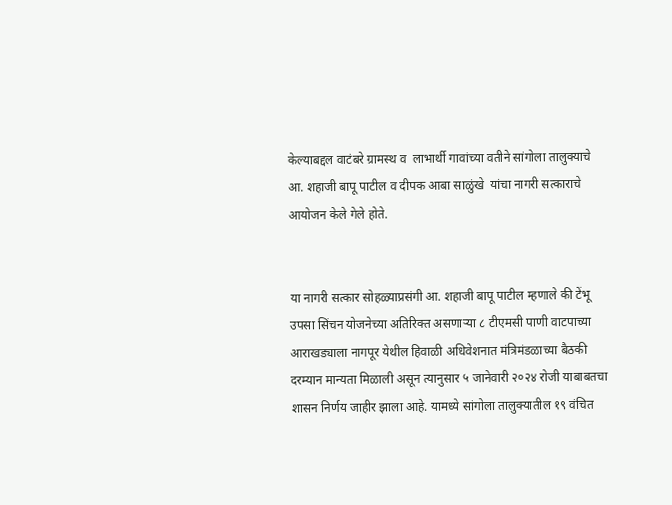केल्याबद्दल वाटंबरे ग्रामस्थ व  लाभार्थी गावांच्या वतीने सांगोला तालुक्याचे आ. शहाजी बापू पाटील व दीपक आबा साळुंखे  यांचा नागरी सत्काराचे आयोजन केले गेले होते.


या नागरी सत्कार सोहळ्याप्रसंगी आ. शहाजी बापू पाटील म्हणाले की टेंभू उपसा सिंचन योजनेच्या अतिरिक्त असणाऱ्या ८ टीएमसी पाणी वाटपाच्या आराखड्याला नागपूर येथील हिवाळी अधिवेशनात मंत्रिमंडळाच्या बैठकी दरम्यान मान्यता मिळाली असून त्यानुसार ५ जानेवारी २०२४ रोजी याबाबतचा शासन निर्णय जाहीर झाला आहे. यामध्ये सांगोला तालुक्यातील १९ वंचित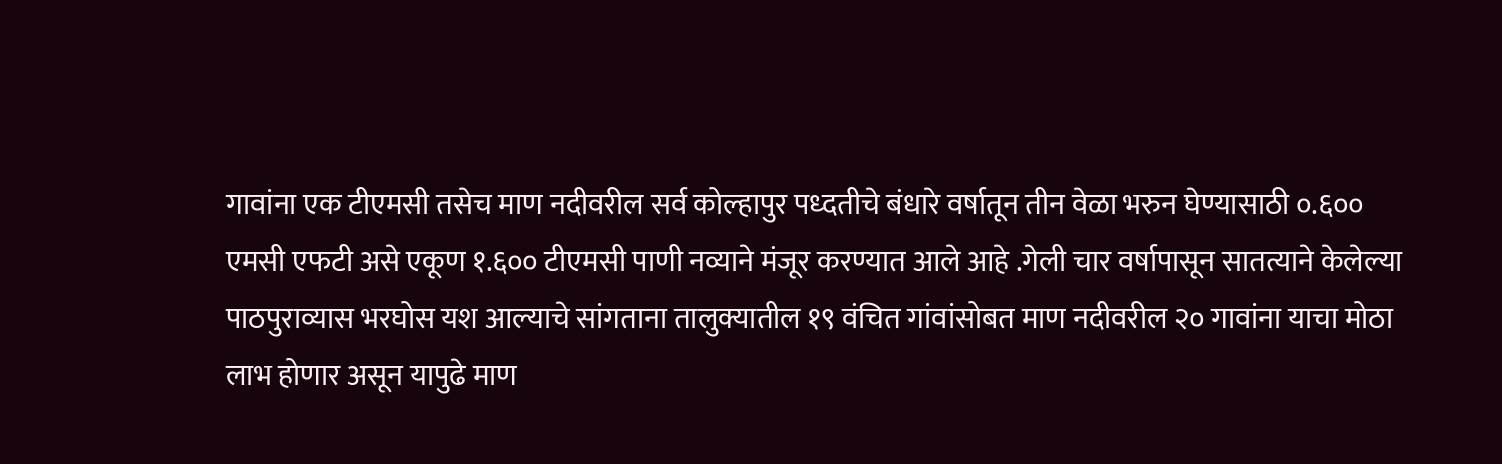गावांना एक टीएमसी तसेच माण नदीवरील सर्व कोल्हापुर पध्दतीचे बंधारे वर्षातून तीन वेळा भरुन घेण्यासाठी ०.६०० एमसी एफटी असे एकूण १.६०० टीएमसी पाणी नव्याने मंजूर करण्यात आले आहे .गेली चार वर्षापासून सातत्याने केलेल्या पाठपुराव्यास भरघोस यश आल्याचे सांगताना तालुक्यातील १९ वंचित गांवांसोबत माण नदीवरील २० गावांना याचा मोठा लाभ होणार असून यापुढे माण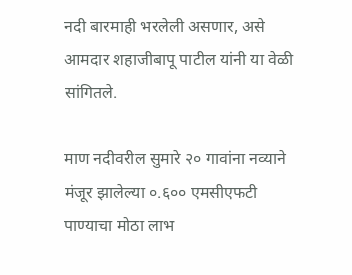नदी बारमाही भरलेली असणार, असे आमदार शहाजीबापू पाटील यांनी या वेळी  सांगितले.

माण नदीवरील सुमारे २० गावांना नव्याने मंजूर झालेल्या ०.६०० एमसीएफटी पाण्याचा मोठा लाभ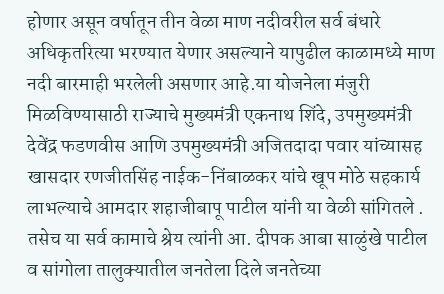होणार असून वर्षातून तीन वेळा माण नदीवरील सर्व बंधारे अधिकृतरित्या भरण्यात येणार असल्याने यापुढील काळामध्ये माण नदी बारमाही भरलेली असणार आहे.या योजनेला मंजुरी मिळविण्यासाठी राज्याचे मुख्यमंत्री एकनाथ शिंदे, उपमुख्यमंत्री देवेंद्र फडणवीस आणि उपमुख्यमंत्री अजितदादा पवार यांच्यासह खासदार रणजीतसिंह नाईक-निंबाळकर यांचे खूप मोठे सहकार्य लाभल्याचे आमदार शहाजीबापू पाटील यांनी या वेळी सांगितले . तसेच या सर्व कामाचे श्रेय त्यांनी आ. दीपक आबा साळुंखे पाटील व सांगोला तालुक्यातील जनतेला दिले जनतेच्या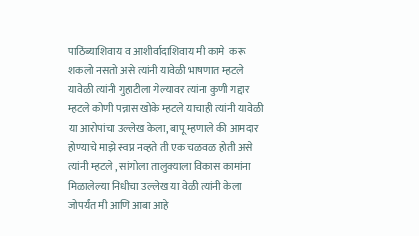पाठिंब्याशिवाय व आशीर्वादाशिवाय मी कामे  करू शकलो नसतो असे त्यांनी यावेळी भाषणात म्हटले यावेळी त्यांनी गुहाटीला गेल्यावर त्यांना कुणी गद्दार म्हटले कोणी पन्नास खोके म्हटले याचाही त्यांनी यावेळी या आरोपांचा उल्लेख केला, बापू म्हणाले की आमदार होण्याचे माझे स्वप्न नव्हते ती एक चळवळ होती असे त्यांनी म्हटले , सांगोला तालुक्याला विकास कामांना मिळालेल्या निधीचा उल्लेख या वेळी त्यांनी केला जोपर्यंत मी आणि आबा आहे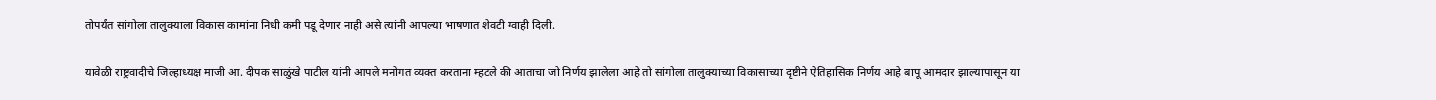तोपर्यंत सांगोला तालुक्याला विकास कामांना निधी कमी पडू देणार नाही असे त्यांनी आपल्या भाषणात शेवटी ग्वाही दिली.

यावेळी राष्ट्रवादीचे जिल्हाध्यक्ष माजी आ. दीपक साळुंखे पाटील यांनी आपले मनोगत व्यक्त करताना म्हटले की आताचा जो निर्णय झालेला आहे तो सांगोला तालुक्याच्या विकासाच्या दृष्टीने ऐतिहासिक निर्णय आहे बापू आमदार झाल्यापासून या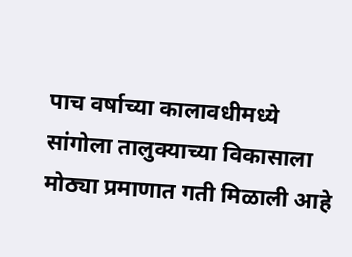पाच वर्षाच्या कालावधीमध्ये सांगोला तालुक्याच्या विकासाला मोठ्या प्रमाणात गती मिळाली आहे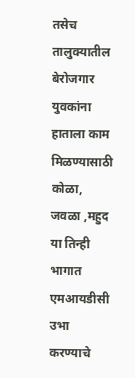तसेच तालुक्यातील बेरोजगार युवकांना हाताला काम मिळण्यासाठी कोळा, जवळा ,महुद या तिन्ही भागात एमआयडीसी उभा करण्याचे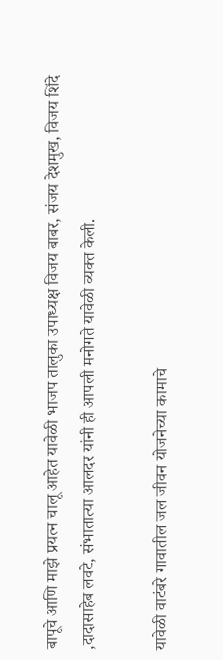बापूचे आणि माझे प्रयत्न चालू आहेत यावेळी भाजप तालुका उपाध्यक्ष विजय बाबर, संजय देशमुख, विजय शिंदे ,दादासाहेब लवटे, संभातात्या आलदर यांनी ही आपली मनोगते यावेळी व्यक्त केली.

यावेळी वाटंबरे गावातील जल जीवन योजनेच्या कामाचे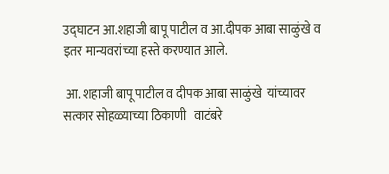उद्घाटन आ.शहाजी बापू पाटील व आ.दीपक आबा साळुंखे व इतर मान्यवरांच्या हस्ते करण्यात आले.

 आ. शहाजी बापू पाटील व दीपक आबा साळुंखे  यांच्यावर सत्कार सोहळ्याच्या ठिकाणी   वाटंबरे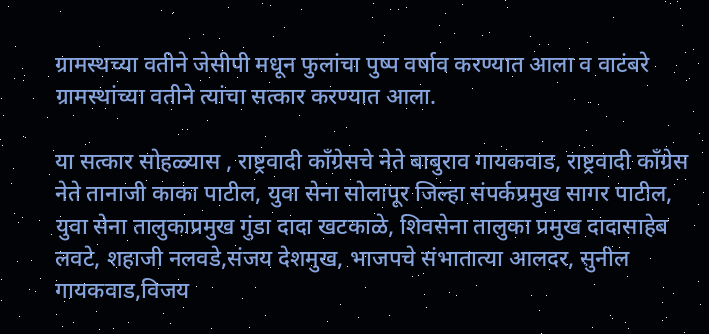ग्रामस्थच्या वतीने जेसीपी मधून फुलांचा पुष्प वर्षाव करण्यात आला व वाटंबरे ग्रामस्थांच्या वतीने त्यांचा सत्कार करण्यात आला.

या सत्कार सोहळ्यास , राष्ट्रवादी काँग्रेसचे नेते बाबुराव गायकवाड, राष्ट्रवादी काँग्रेस नेते तानाजी काका पाटील, युवा सेना सोलापूर जिल्हा संपर्कप्रमुख सागर पाटील, युवा सेना तालुकाप्रमुख गुंडा दादा खटकाळे, शिवसेना तालुका प्रमुख दादासाहेब लवटे, शहाजी नलवडे,संजय देशमुख, भाजपचे संभातात्या आलदर, सुनील गायकवाड,विजय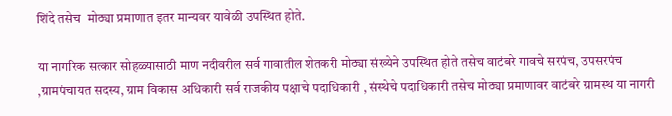शिंदे तसेच  मोठ्या प्रमाणात इतर मान्यवर यावेळी उपस्थित होते.

या नागरिक सत्कार सोहळ्यासाठी माण नदीवरील सर्व गावातील शेतकरी मोठ्या संख्येने उपस्थित होते तसेच वाटंबरे गावचे सरपंच, उपसरपंच ,ग्रामपंचायत सदस्य, ग्राम विकास अधिकारी सर्व राजकीय पक्षाचे पदाधिकारी , संस्थेचे पदाधिकारी तसेच मोठ्या प्रमाणावर वाटंबरे ग्रामस्थ या नागरी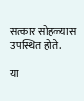सत्कार सोहळ्यास  उपस्थित होते.

या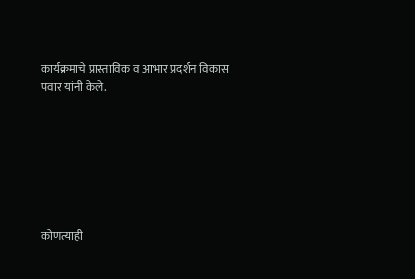कार्यक्रमाचे प्रास्ताविक व आभार प्रदर्शन विकास पवार यांनी केले.







कोणत्याही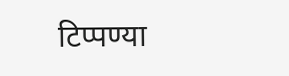टिप्पण्‍या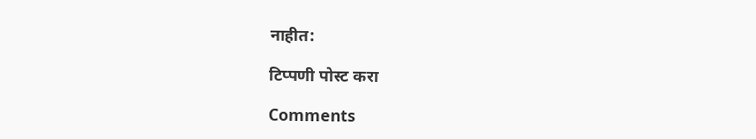नाहीत:

टिप्पणी पोस्ट करा

Comments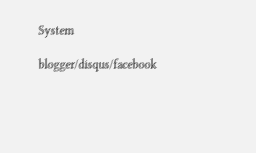System

blogger/disqus/facebook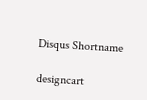Disqus Shortname

designcart